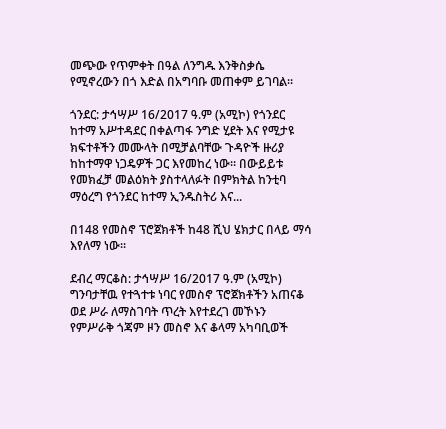መጭው የጥምቀት በዓል ለንግዱ እንቅስቃሴ የሚኖረውን በጎ እድል በአግባቡ መጠቀም ይገባል።

ጎንደር: ታኅሣሥ 16/2017 ዓ.ም (አሚኮ) የጎንደር ከተማ አሥተዳደር በቀልጣፋ ንግድ ሂደት እና የሚታዩ ክፍተቶችን መሙላት በሚቻልባቸው ጉዳዮች ዙሪያ ከከተማዋ ነጋዴዎች ጋር እየመከረ ነው። በውይይቱ የመክፈቻ መልዕክት ያስተላለፉት በምክትል ከንቲባ ማዕረግ የጎንደር ከተማ ኢንዱስትሪ እና...

በ148 የመስኖ ፕሮጀክቶች ከ48 ሺህ ሄክታር በላይ ማሳ እየለማ ነው።

ደብረ ማርቆስ: ታኅሣሥ 16/2017 ዓ.ም (አሚኮ) ግንባታቸዉ የተጓተቱ ነባር የመስኖ ፕሮጀክቶችን አጠናቆ ወደ ሥራ ለማስገባት ጥረት እየተደረገ መኾኑን የምሥራቅ ጎጃም ዞን መስኖ እና ቆላማ አካባቢወች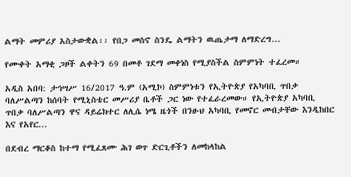ልማት መምሪያ አስታውቋል፡፡ የበጋ መስኖ ስንዴ ልማትን ዉጤታማ ለማድረግ...

የሙቀት አማቂ ጋዞች ልቀትን 69 በመቶ ገደማ መቀነስ የሚያስችል ስምምነት ተፈረመ።

አዲስ አበባ: ታኅሣሥ 16/2017 ዓ.ም (አሚኮ) ስምምነቱን የኢትዮጵያ የአካባቢ ጥበቃ ባለሥልጣን ከሰባት የሚኒስቴር መሥሪያ ቤቶች ጋር ነው የተፈራረመው። የኢትዮጵያ አካባቢ ጥበቃ ባለሥልጣን ዋና ዳይሬክተር ለሊሴ ነሜ ዜጎች በንፁህ አካባቢ የመኖር መብታቸው እንዲከበር እና የአየር...

በደብረ ማርቆስ ከተማ የሚፈጸሙ ሕገ ወጥ ድርጊቶችን ለመከላከል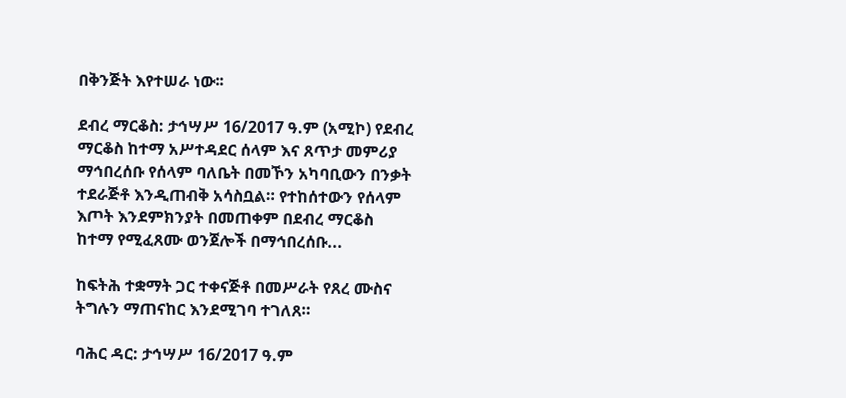በቅንጅት እየተሠራ ነው፡፡

ደብረ ማርቆስ: ታኅሣሥ 16/2017 ዓ.ም (አሚኮ) የደብረ ማርቆስ ከተማ አሥተዳደር ሰላም እና ጸጥታ መምሪያ ማኅበረሰቡ የሰላም ባለቤት በመኾን አካባቢውን በንቃት ተደራጅቶ እንዲጠብቅ አሳስቧል። የተከሰተውን የሰላም እጦት እንደምክንያት በመጠቀም በደብረ ማርቆስ ከተማ የሚፈጸሙ ወንጀሎች በማኅበረሰቡ...

ከፍትሕ ተቋማት ጋር ተቀናጅቶ በመሥራት የጸረ ሙስና ትግሉን ማጠናከር እንደሚገባ ተገለጸ።

ባሕር ዳር: ታኅሣሥ 16/2017 ዓ.ም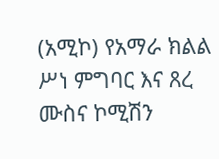(አሚኮ) የአማራ ክልል ሥነ ምግባር እና ጸረ ሙስና ኮሚሽን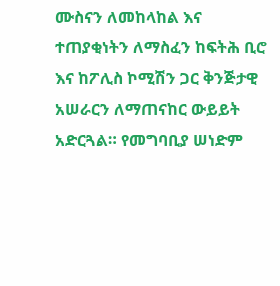ሙስናን ለመከላከል እና ተጠያቂነትን ለማስፈን ከፍትሕ ቢሮ እና ከፖሊስ ኮሚሽን ጋር ቅንጅታዊ አሠራርን ለማጠናከር ውይይት አድርጓል። የመግባቢያ ሠነድም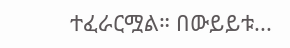ተፈራርሟል። በውይይቱ...